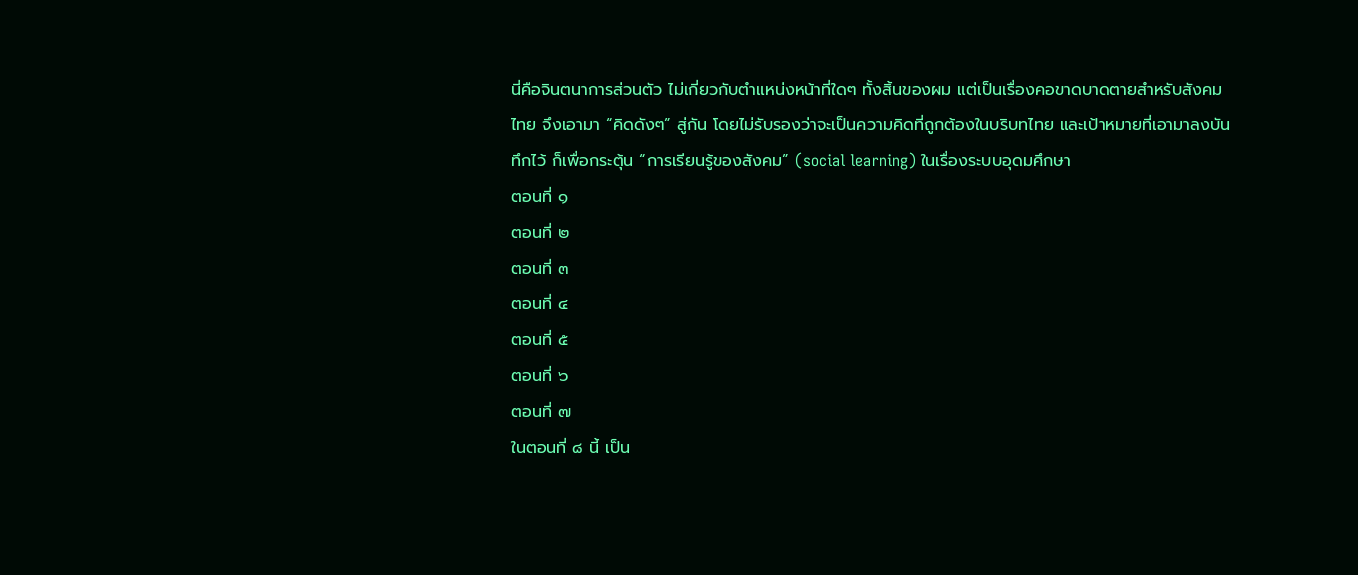นี่คือจินตนาการส่วนตัว ไม่เกี่ยวกับตำแหน่งหน้าที่ใดๆ ทั้งสิ้นของผม แต่เป็นเรื่องคอขาดบาดตายสำหรับสังคมไทย จึงเอามา “คิดดังๆ” สู่กัน โดยไม่รับรองว่าจะเป็นความคิดที่ถูกต้องในบริบทไทย และเป้าหมายที่เอามาลงบันทึกไว้ ก็เพื่อกระตุ้น “การเรียนรู้ของสังคม” (social learning) ในเรื่องระบบอุดมศึกษา
ตอนที่ ๑
ตอนที่ ๒
ตอนที่ ๓
ตอนที่ ๔
ตอนที่ ๕
ตอนที่ ๖
ตอนที่ ๗
ในตอนที่ ๘ นี้ เป็น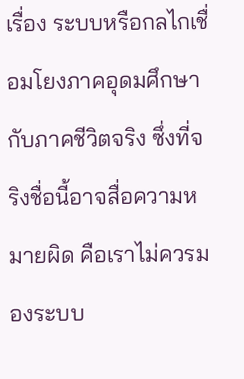เรื่อง ระบบหรือกลไกเชื่อมโยงภาคอุดมศึกษากับภาคชีวิตจริง ซึ่งที่จริงชื่อนี้อาจสื่อความหมายผิด คือเราไม่ควรมองระบบ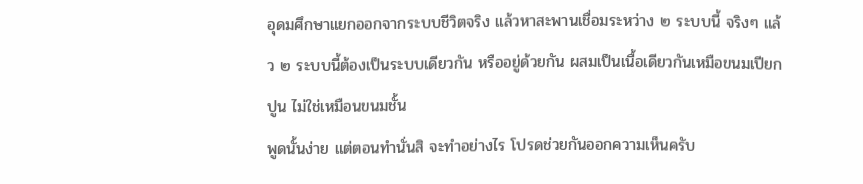อุดมศึกษาแยกออกจากระบบชีวิตจริง แล้วหาสะพานเชื่อมระหว่าง ๒ ระบบนี้ จริงๆ แล้ว ๒ ระบบนี้ต้องเป็นระบบเดียวกัน หรืออยู่ด้วยกัน ผสมเป็นเนื้อเดียวกันเหมือขนมเปียกปูน ไม่ใช่เหมือนขนมชั้น
พูดนั้นง่าย แต่ตอนทำนั่นสิ จะทำอย่างไร โปรดช่วยกันออกความเห็นครับ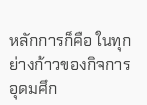หลักการก็คือ ในทุกย่างก้าวของกิจการอุดมศึก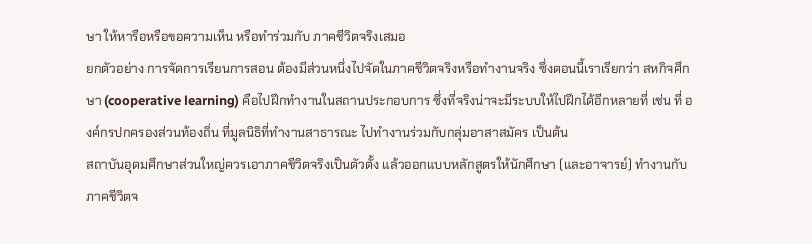ษา ให้หารือหรือขอความเห็น หรือทำร่วมกับ ภาคชีวิตจริงเสมอ
ยกตัวอย่าง การจัดการเรียนการสอน ต้องมีส่วนหนึ่งไปจัดในภาคชีวิตจริงหรือทำงานจริง ซึ่งตอนนี้เราเรียกว่า สหกิจศึกษา (cooperative learning) คือไปฝึกทำงานในสถานประกอบการ ซึ่งที่จริงน่าจะมีระบบให้ไปฝึกได้อีกหลายที่ เช่น ที่ องค์กรปกครองส่วนท้องถิ่น ที่มูลนิธิที่ทำงานสาธารณะ ไปทำงานร่วมกับกลุ่มอาสาสมัคร เป็นต้น
สถาบันอุดมศึกษาส่วนใหญ่ควรเอาภาคชีวิตจริงเป็นตัวตั้ง แล้วออกแบบหลักสูตรให้นักศึกษา (และอาจารย์) ทำงานกับภาคชีวิตจ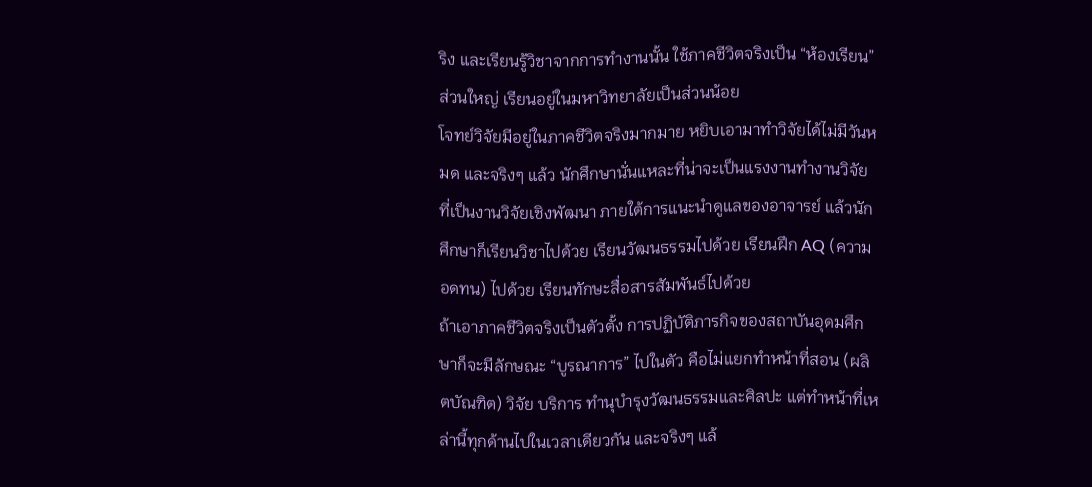ริง และเรียนรู้วิชาจากการทำงานนั้น ใช้ภาคชีวิตจริงเป็น “ห้องเรียน” ส่วนใหญ่ เรียนอยู่ในมหาวิทยาลัยเป็นส่วนน้อย
โจทย์วิจัยมีอยู่ในภาคชีวิตจริงมากมาย หยิบเอามาทำวิจัยได้ไม่มีวันหมด และจริงๆ แล้ว นักศึกษานั่นแหละที่น่าจะเป็นแรงงานทำงานวิจัย ที่เป็นงานวิจัยเชิงพัฒนา ภายใต้การแนะนำดูแลของอาจารย์ แล้วนักศึกษาก็เรียนวิชาไปด้วย เรียนวัฒนธรรมไปด้วย เรียนฝึก AQ (ความอดทน) ไปด้วย เรียนทักษะสื่อสารสัมพันธ์ไปด้วย
ถ้าเอาภาคชีวิตจริงเป็นตัวตั้ง การปฏิบัติภารกิจของสถาบันอุดมศึกษาก็จะมีลักษณะ “บูรณาการ” ไปในตัว คือไม่แยกทำหน้าที่สอน (ผลิตบัณฑิต) วิจัย บริการ ทำนุบำรุงวัฒนธรรมและศิลปะ แต่ทำหน้าที่เหล่านี้ทุกด้านไปในเวลาเดียวกัน และจริงๆ แล้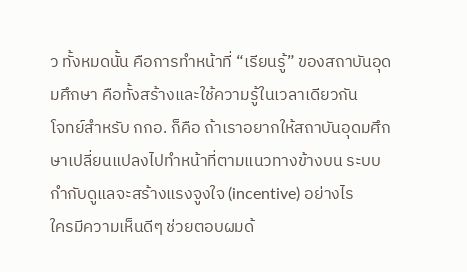ว ทั้งหมดนั้น คือการทำหน้าที่ “เรียนรู้” ของสถาบันอุดมศึกษา คือทั้งสร้างและใช้ความรู้ในเวลาเดียวกัน
โจทย์สำหรับ กกอ. ก็คือ ถ้าเราอยากให้สถาบันอุดมศึกษาเปลี่ยนแปลงไปทำหน้าที่ตามแนวทางข้างบน ระบบกำกับดูแลจะสร้างแรงจูงใจ (incentive) อย่างไร
ใครมีความเห็นดีๆ ช่วยตอบผมด้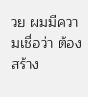วย ผมมีความเชื่อว่า ต้องสร้าง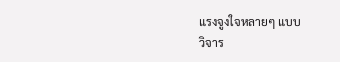แรงจูงใจหลายๆ แบบ
วิจาร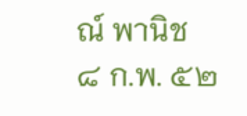ณ์ พานิช
๘ ก.พ. ๕๒